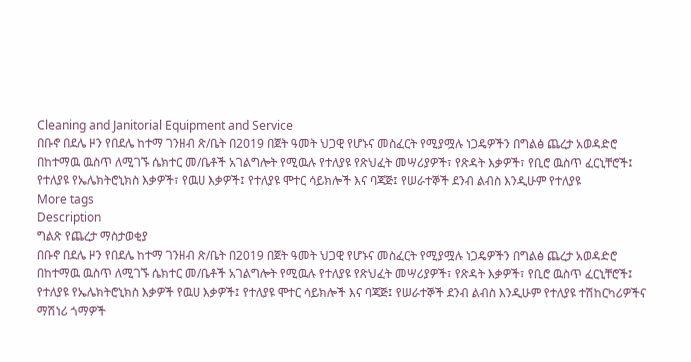Cleaning and Janitorial Equipment and Service
በቡኖ በደሌ ዞን የበደሌ ከተማ ገንዘብ ጽ/ቤት በ2019 በጀት ዓመት ህጋዊ የሆኑና መስፈርት የሚያሟሉ ነጋዴዎችን በግልፅ ጨረታ አወዳድሮ በከተማዉ ዉስጥ ለሚገኙ ሴክተር መ/ቤቶች አገልግሎት የሚዉሉ የተለያዩ የጽህፈት መሣሪያዎች፣ የጽዳት እቃዎች፣ የቢሮ ዉስጥ ፈርኒቸሮች፤ የተለያዩ የኤሌክትሮኒክስ እቃዎች፣ የዉሀ እቃዎች፤ የተለያዩ ሞተር ሳይክሎች እና ባጃጅ፤ የሠራተኞች ደንብ ልብስ እንዲሁም የተለያዩ
More tags
Description
ግልጽ የጨረታ ማስታወቂያ
በቡኖ በደሌ ዞን የበደሌ ከተማ ገንዘብ ጽ/ቤት በ2019 በጀት ዓመት ህጋዊ የሆኑና መስፈርት የሚያሟሉ ነጋዴዎችን በግልፅ ጨረታ አወዳድሮ በከተማዉ ዉስጥ ለሚገኙ ሴክተር መ/ቤቶች አገልግሎት የሚዉሉ የተለያዩ የጽህፈት መሣሪያዎች፣ የጽዳት እቃዎች፣ የቢሮ ዉስጥ ፈርኒቸሮች፤ የተለያዩ የኤሌክትሮኒክስ እቃዎች የዉሀ እቃዎች፤ የተለያዩ ሞተር ሳይክሎች እና ባጃጅ፤ የሠራተኞች ደንብ ልብስ እንዲሁም የተለያዩ ተሽከርካሪዎችና ማሽነሪ ጎማዎች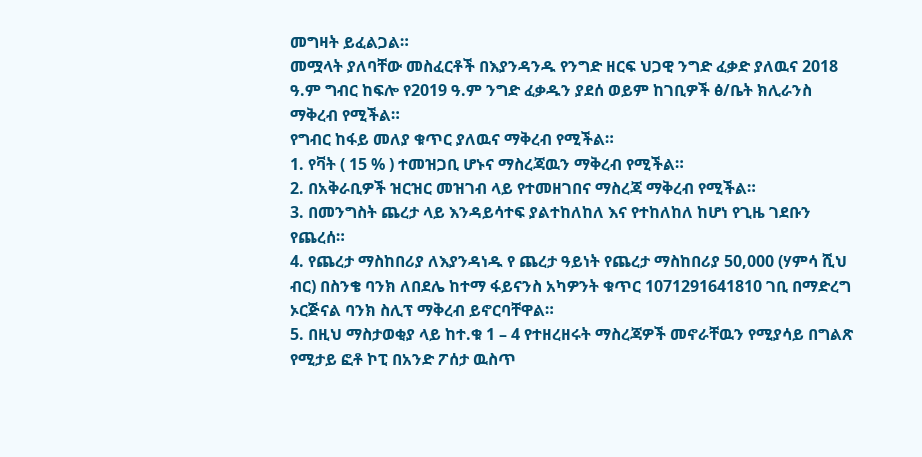መግዛት ይፈልጋል።
መሟላት ያለባቸው መስፈርቶች በእያንዳንዱ የንግድ ዘርፍ ህጋዊ ንግድ ፈቃድ ያለዉና 2018 ዓ.ም ግብር ከፍሎ የ2019 ዓ.ም ንግድ ፈቃዱን ያደሰ ወይም ከገቢዎች ፅ/ቤት ክሊራንስ ማቅረብ የሚችል።
የግብር ከፋይ መለያ ቁጥር ያለዉና ማቅረብ የሚችል።
1. የቫት ( 15 % ) ተመዝጋቢ ሆኑና ማስረጃዉን ማቅረብ የሚችል።
2. በአቅራቢዎች ዝርዝር መዝገብ ላይ የተመዘገበና ማስረጃ ማቅረብ የሚችል።
3. በመንግስት ጨረታ ላይ እንዳይሳተፍ ያልተከለከለ እና የተከለከለ ከሆነ የጊዜ ገደቡን የጨረሰ።
4. የጨረታ ማስከበሪያ ለእያንዳነዱ የ ጨረታ ዓይነት የጨረታ ማስከበሪያ 50,000 (ሃምሳ ሺህ ብር) በስንቄ ባንክ ለበደሌ ከተማ ፋይናንስ አካዎንት ቁጥር 1071291641810 ገቢ በማድረግ ኦርጅናል ባንክ ስሊፕ ማቅረብ ይኖርባቸዋል።
5. በዚህ ማስታወቂያ ላይ ከተ.ቁ 1 – 4 የተዘረዘሩት ማስረጃዎች መኖራቸዉን የሚያሳይ በግልጽ የሚታይ ፎቶ ኮፒ በአንድ ፖሰታ ዉስጥ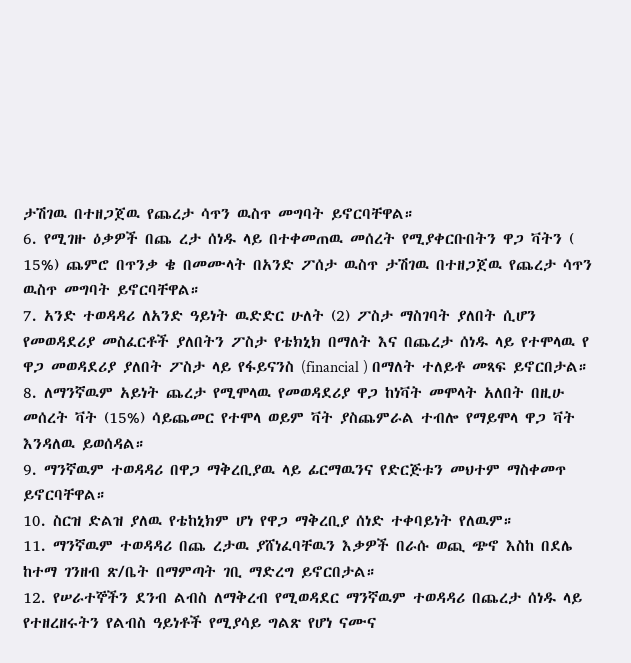ታሽገዉ በተዘጋጀዉ የጨረታ ሳጥን ዉስጥ መግባት ይኖርባቸዋል።
6. የሚገዙ ዕቃዎች በጨ ረታ ሰነዱ ላይ በተቀመጠዉ መሰረት የሚያቀርቡበትን ዋጋ ቫትን ( 15%) ጨምሮ በጥንቃ ቄ በመሙላት በአንድ ፖሰታ ዉስጥ ታሽገዉ በተዘጋጀዉ የጨረታ ሳጥን ዉስጥ መግባት ይኖርባቸዋል።
7. አንድ ተወዳዳሪ ለአንድ ዓይነት ዉድድር ሁለት (2) ፖስታ ማስገባት ያለበት ሲሆን የመወዳደሪያ መስፈርቶች ያለበትን ፖስታ የቴክኒክ በማለት እና በጨረታ ሰነዱ ላይ የተሞላዉ የ ዋጋ መወዳደሪያ ያለበት ፖስታ ላይ የፋይናንስ (financial ) በማለት ተለይቶ መጻፍ ይኖርበታል።
8. ለማንኛዉም አይነት ጨረታ የሚሞላዉ የመወዳደሪያ ዋጋ ከነቫት መሞላት አለበት በዚሁ መሰረት ቫት (15%) ሳይጨመር የተሞላ ወይም ቫት ያስጨምራል ተብሎ የማይሞላ ዋጋ ቫት እንዳለዉ ይወሰዳል።
9. ማንኛዉም ተወዳዳሪ በዋጋ ማቅረቢያዉ ላይ ፊርማዉንና የድርጅቱን መህተም ማስቀመጥ ይኖርባቸዋል።
10. ስርዝ ድልዝ ያለዉ የቴከኒክም ሆነ የዋጋ ማቅረቢያ ሰነድ ተቀባይነት የለዉም።
11. ማንኛዉም ተወዳዳሪ በጨ ረታዉ ያሸነፈባቸዉን እቃዎች በራሱ ወጪ ጭኖ እስከ በደሌ ከተማ ገንዘብ ጽ/ቤት በማምጣት ገቢ ማድረግ ይኖርበታል።
12. የሠራተኞችን ደንብ ልብስ ለማቅረብ የሚወዳደር ማንኛዉም ተወዳዳሪ በጨረታ ሰነዱ ላይ የተዘረዘሩትን የልብስ ዓይነቶች የሚያሳይ ግልጽ የሆነ ናሙና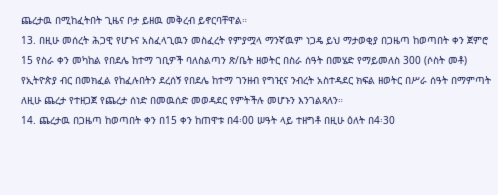ጨረታዉ በሚከፈትበት ጊዜና ቦታ ይዘዉ መቅረብ ይኖርባቸዋል።
13. በዚሁ መሰረት ሕጋዊ የሆኑና አስፈላጊዉን መስፈረት የምያሟላ ማንኛዉም ነጋዴ ይህ ማታወቂያ በጋዜጣ ከወጣበት ቀን ጀምሮ 15 የስራ ቀን መካከል የበደሌ ከተማ ገቢዎች ባለስልጣን ጽ/ቤት ዘወትር በስራ ሰዓት በመሄድ የማይመለስ 300 (ሶስት መቶ) የኢትዮጵያ ብር በመክፈል የከፈሉበትን ደረሰኝ የበደሌ ከተማ ገንዘብ የግዢና ንብረት አስተዳደር ክፍል ዘወትር በሥራ ሰዓት በማምጣት ለዚሁ ጨረታ የተዘጋጀ የጨረታ ሰነድ በመዉሰድ መወዳደር የምትችሉ መሆኑን እንገልጻለን።
14. ጨረታዉ በጋዜጣ ከወጣበት ቀን በ15 ቀን ከጠዋቱ በ4፡00 ሠዓት ላይ ተዘግቶ በዚሁ ዕለት በ4፡30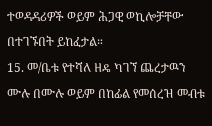ተወዳዳሪዎች ወይም ሕጋዊ ወኪሎቻቸው በተገኙበት ይከፈታል።
15. መ/ቤቱ የተሻለ ዘዴ ካገኘ ጨረታዉን ሙሉ በሙሉ ወይም በከፊል የመሰረዝ መብቱ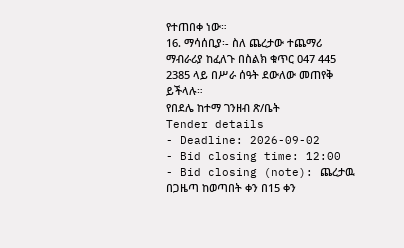የተጠበቀ ነው።
16. ማሳሰቢያ፡- ስለ ጨረታው ተጨማሪ ማብራሪያ ከፈለጉ በስልክ ቁጥር 047 445 2385 ላይ በሥራ ሰዓት ደውለው መጠየቅ ይችላሉ።
የበደሌ ከተማ ገንዘብ ጽ/ቤት
Tender details
- Deadline: 2026-09-02
- Bid closing time: 12:00
- Bid closing (note): ጨረታዉ በጋዜጣ ከወጣበት ቀን በ15 ቀን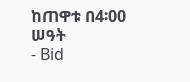ከጠዋቱ በ4፡00 ሠዓት
- Bid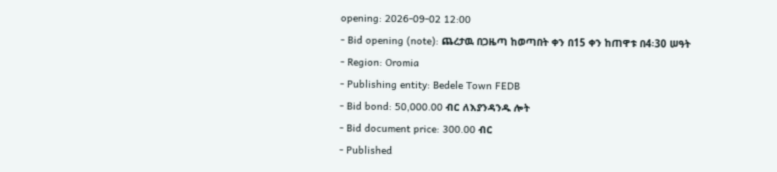opening: 2026-09-02 12:00
- Bid opening (note): ጨረታዉ በጋዜጣ ከወጣበት ቀን በ15 ቀን ከጠዋቱ በ4፡30 ሠዓት
- Region: Oromia
- Publishing entity: Bedele Town FEDB
- Bid bond: 50,000.00 ብር ለእያንዳንዱ ሎት
- Bid document price: 300.00 ብር
- Published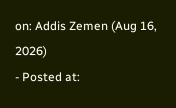on: Addis Zemen (Aug 16, 2026)
- Posted at: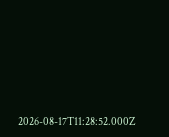2026-08-17T11:28:52.000Z